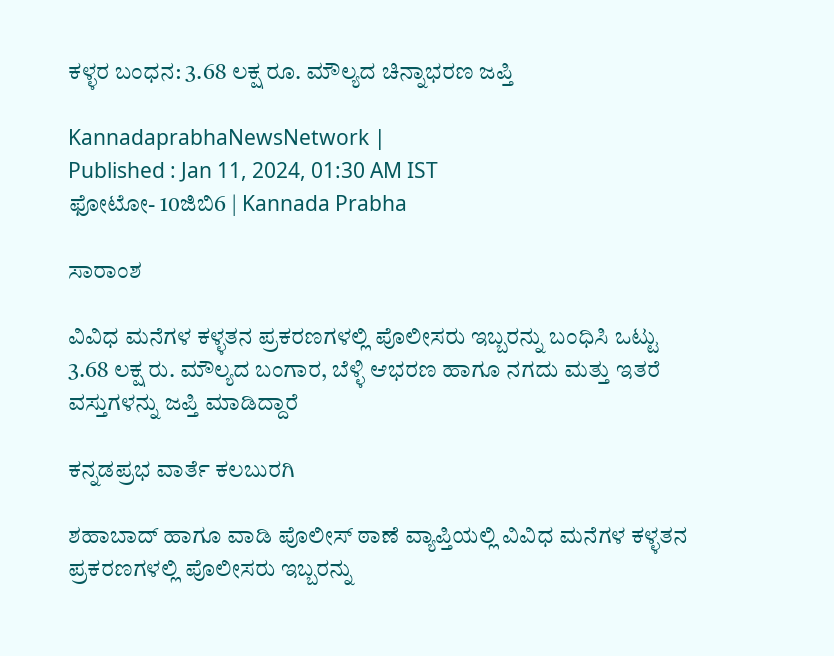ಕಳ್ಳರ ಬಂಧನ: 3.68 ಲಕ್ಷ ರೂ. ಮೌಲ್ಯದ ಚಿನ್ನಾಭರಣ ಜಪ್ತಿ

KannadaprabhaNewsNetwork |
Published : Jan 11, 2024, 01:30 AM IST
ಫೋಟೋ- 10ಜಿಬಿ6 | Kannada Prabha

ಸಾರಾಂಶ

ವಿವಿಧ ಮನೆಗಳ ಕಳ್ಳತನ ಪ್ರಕರಣಗಳಲ್ಲಿ ಪೊಲೀಸರು ಇಬ್ಬರನ್ನು ಬಂಧಿಸಿ ಒಟ್ಟು 3.68 ಲಕ್ಷ ರು. ಮೌಲ್ಯದ ಬಂಗಾರ, ಬೆಳ್ಳಿ ಆಭರಣ ಹಾಗೂ ನಗದು ಮತ್ತು ಇತರೆ ವಸ್ತುಗಳನ್ನು ಜಪ್ತಿ ಮಾಡಿದ್ದಾರೆ

ಕನ್ನಡಪ್ರಭ ವಾರ್ತೆ ಕಲಬುರಗಿ

ಶಹಾಬಾದ್ ಹಾಗೂ ವಾಡಿ ಪೊಲೀಸ್‌ ಠಾಣೆ ವ್ಯಾಪ್ತಿಯಲ್ಲಿ ವಿವಿಧ ಮನೆಗಳ ಕಳ್ಳತನ ಪ್ರಕರಣಗಳಲ್ಲಿ ಪೊಲೀಸರು ಇಬ್ಬರನ್ನು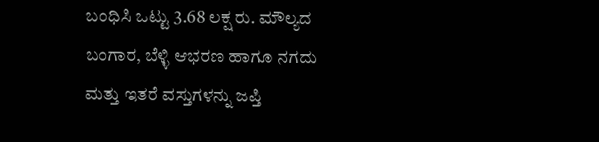ಬಂಧಿಸಿ ಒಟ್ಟು 3.68 ಲಕ್ಷ ರು. ಮೌಲ್ಯದ ಬಂಗಾರ, ಬೆಳ್ಳಿ ಆಭರಣ ಹಾಗೂ ನಗದು ಮತ್ತು ಇತರೆ ವಸ್ತುಗಳನ್ನು ಜಪ್ತಿ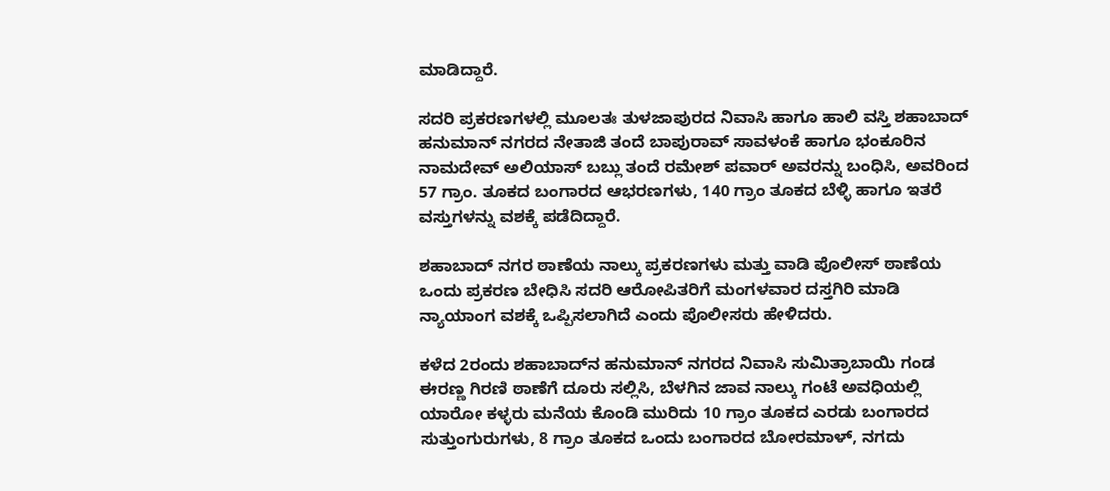ಮಾಡಿದ್ದಾರೆ.

ಸದರಿ ಪ್ರಕರಣಗಳಲ್ಲಿ ಮೂಲತಃ ತುಳಜಾಪುರದ ನಿವಾಸಿ ಹಾಗೂ ಹಾಲಿ ವಸ್ತಿ ಶಹಾಬಾದ್ ಹನುಮಾನ್ ನಗರದ ನೇತಾಜಿ ತಂದೆ ಬಾಪುರಾವ್ ಸಾವಳಂಕೆ ಹಾಗೂ ಭಂಕೂರಿನ ನಾಮದೇವ್ ಅಲಿಯಾಸ್ ಬಬ್ಲು ತಂದೆ ರಮೇಶ್ ಪವಾರ್ ಅವರನ್ನು ಬಂಧಿಸಿ, ಅವರಿಂದ 57 ಗ್ರಾಂ. ತೂಕದ ಬಂಗಾರದ ಆಭರಣಗಳು, 140 ಗ್ರಾಂ ತೂಕದ ಬೆಳ್ಳಿ ಹಾಗೂ ಇತರೆ ವಸ್ತುಗಳನ್ನು ವಶಕ್ಕೆ ಪಡೆದಿದ್ದಾರೆ.

ಶಹಾಬಾದ್ ನಗರ ಠಾಣೆಯ ನಾಲ್ಕು ಪ್ರಕರಣಗಳು ಮತ್ತು ವಾಡಿ ಪೊಲೀಸ್‌ ಠಾಣೆಯ ಒಂದು ಪ್ರಕರಣ ಬೇಧಿಸಿ ಸದರಿ ಆರೋಪಿತರಿಗೆ ಮಂಗಳವಾರ ದಸ್ತಗಿರಿ ಮಾಡಿ ನ್ಯಾಯಾಂಗ ವಶಕ್ಕೆ ಒಪ್ಪಿಸಲಾಗಿದೆ ಎಂದು ಪೊಲೀಸರು ಹೇಳಿದರು.

ಕಳೆದ 2ರಂದು ಶಹಾಬಾದ್‍ನ ಹನುಮಾನ್ ನಗರದ ನಿವಾಸಿ ಸುಮಿತ್ರಾಬಾಯಿ ಗಂಡ ಈರಣ್ಣ ಗಿರಣಿ ಠಾಣೆಗೆ ದೂರು ಸಲ್ಲಿಸಿ, ಬೆಳಗಿನ ಜಾವ ನಾಲ್ಕು ಗಂಟೆ ಅವಧಿಯಲ್ಲಿ ಯಾರೋ ಕಳ್ಳರು ಮನೆಯ ಕೊಂಡಿ ಮುರಿದು 10 ಗ್ರಾಂ ತೂಕದ ಎರಡು ಬಂಗಾರದ ಸುತ್ತುಂಗುರುಗಳು, 8 ಗ್ರಾಂ ತೂಕದ ಒಂದು ಬಂಗಾರದ ಬೋರಮಾಳ್, ನಗದು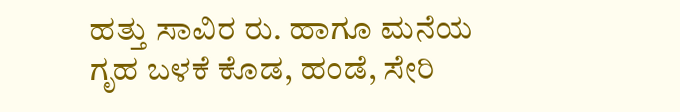ಹತ್ತು ಸಾವಿರ ರು. ಹಾಗೂ ಮನೆಯ ಗೃಹ ಬಳಕೆ ಕೊಡ, ಹಂಡೆ, ಸೇರಿ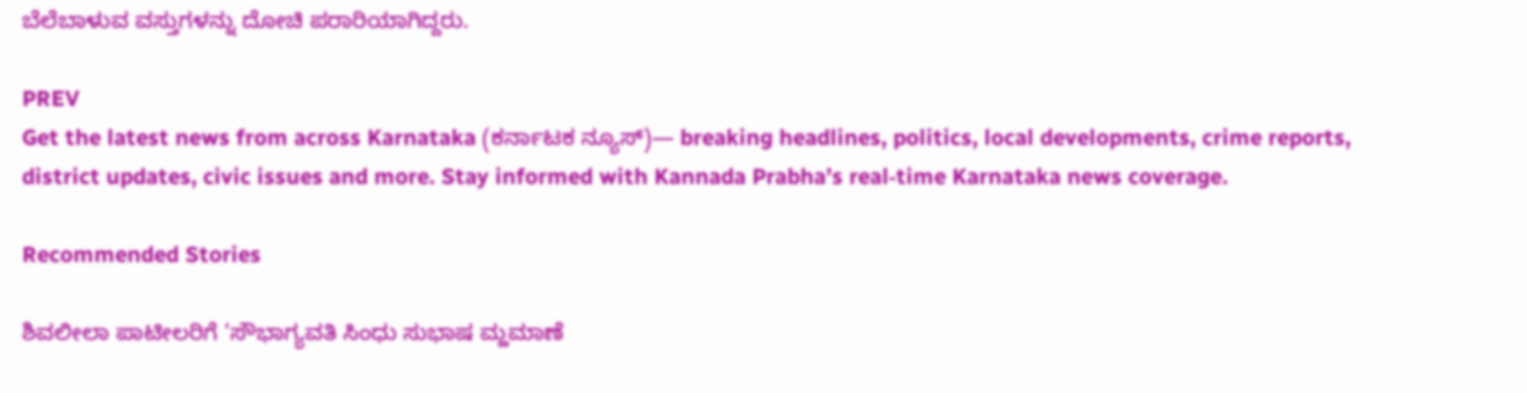ಬೆಲೆಬಾಳುವ ವಸ್ತುಗಳನ್ನು ದೋಚಿ ಪರಾರಿಯಾಗಿದ್ದರು.

PREV
Get the latest news from across Karnataka (ಕರ್ನಾಟಕ ನ್ಯೂಸ್)— breaking headlines, politics, local developments, crime reports, district updates, civic issues and more. Stay informed with Kannada Prabha’s real‑time Karnataka news coverage.

Recommended Stories

ಶಿವಲೀಲಾ ಪಾಟೀಲರಿಗೆ ‘ಸೌಭಾಗ್ಯವತಿ ಸಿಂಧು ಸುಭಾಷ ಮ್ಹಮಾಣೆ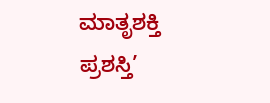ಮಾತೃಶಕ್ತಿ ಪ್ರಶಸ್ತಿ’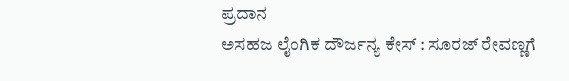ಪ್ರದಾನ
ಅಸಹಜ ಲೈಂಗಿಕ ದೌರ್ಜನ್ಯ ಕೇಸ್‌ : ಸೂರಜ್‌ ರೇವಣ್ಣಗೆ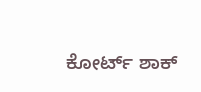ಕೋರ್ಟ್‌ ಶಾಕ್‌